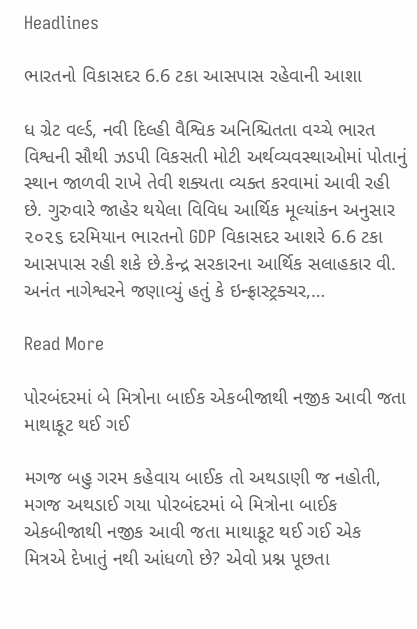Headlines

ભારતનો વિકાસદર 6.6 ટકા આસપાસ રહેવાની આશા

ધ ગ્રેટ વર્લ્ડ, નવી દિલ્હી વૈશ્વિક અનિશ્ચિતતા વચ્ચે ભારત વિશ્વની સૌથી ઝડપી વિકસતી મોટી અર્થવ્યવસ્થાઓમાં પોતાનું સ્થાન જાળવી રાખે તેવી શક્યતા વ્યક્ત કરવામાં આવી રહી છે. ગુરુવારે જાહેર થયેલા વિવિધ આર્થિક મૂલ્યાંકન અનુસાર ૨૦૨૬ દરમિયાન ભારતનો GDP વિકાસદર આશરે 6.6 ટકા આસપાસ રહી શકે છે.કેન્દ્ર સરકારના આર્થિક સલાહકાર વી. અનંત નાગેશ્વરને જણાવ્યું હતું કે ઇન્ફ્રાસ્ટ્રક્ચર,…

Read More

પોરબંદરમાં બે મિત્રોના બાઈક એકબીજાથી નજીક આવી જતા માથાકૂટ થઈ ગઈ

મગજ બહુ ગરમ કહેવાય બાઈક તો અથડાણી જ નહોતી, મગજ અથડાઈ ગયા પોરબંદરમાં બે મિત્રોના બાઈક એકબીજાથી નજીક આવી જતા માથાકૂટ થઈ ગઈ એક મિત્રએ દેખાતું નથી આંધળો છે? એવો પ્રશ્ન પૂછતા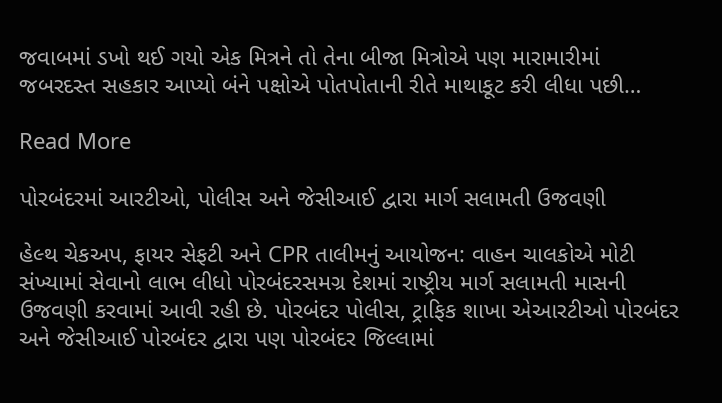જવાબમાં ડખો થઈ ગયો એક મિત્રને તો તેના બીજા મિત્રોએ પણ મારામારીમાં જબરદસ્ત સહકાર આપ્યો બંને પક્ષોએ પોતપોતાની રીતે માથાકૂટ કરી લીધા પછી…

Read More

પોરબંદરમાં આરટીઓ, પોલીસ અને જેસીઆઈ દ્વારા માર્ગ સલામતી ઉજવણી

હેલ્થ ચેકઅપ, ફાયર સેફટી અને CPR તાલીમનું આયોજન: વાહન ચાલકોએ મોટી સંખ્યામાં સેવાનો લાભ લીધો પોરબંદરસમગ્ર દેશમાં રાષ્ટ્રીય માર્ગ સલામતી માસની ઉજવણી કરવામાં આવી રહી છે. પોરબંદર પોલીસ, ટ્રાફિક શાખા એઆરટીઓ પોરબંદર અને જેસીઆઈ પોરબંદર દ્વારા પણ પોરબંદર જિલ્લામાં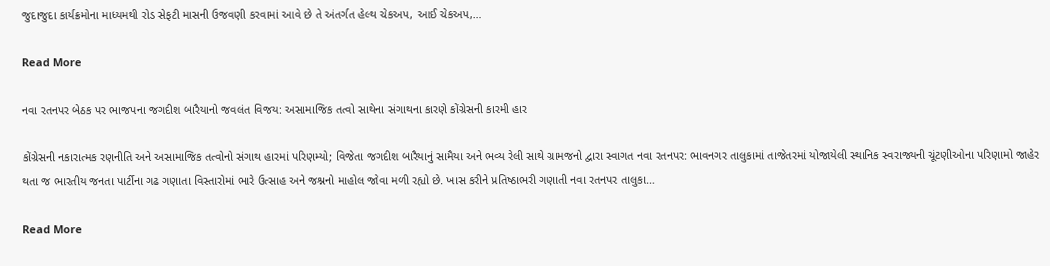જુદાજુદા કાર્યક્રમોના માધ્યમથી રોડ સેફટી માસની ઉજવણી કરવામાં આવે છે તે અંતર્ગત હેલ્થ ચેકઅપ, આઈ ચેકઅપ,…

Read More

નવા રતનપર બેઠક પર ભાજપના જગદીશ બારૈયાનો જવલંત વિજય: અસામાજિક તત્વો સાથેના સંગાથના કારણે કોંગ્રેસની કારમી હાર

કોંગ્રેસની નકારાત્મક રણનીતિ અને અસામાજિક તત્વોનો સંગાથ હારમાં પરિણમ્યો; વિજેતા જગદીશ બારૈયાનું સામૈયા અને ભવ્ય રેલી સાથે ગ્રામજનો દ્વારા સ્વાગત નવા રતનપર: ભાવનગર તાલુકામાં તાજેતરમાં યોજાયેલી સ્થાનિક સ્વરાજ્યની ચૂંટણીઓના પરિણામો જાહેર થતા જ ભારતીય જનતા પાર્ટીના ગઢ ગણાતા વિસ્તારોમાં ભારે ઉત્સાહ અને જશ્નનો માહોલ જોવા મળી રહ્યો છે. ખાસ કરીને પ્રતિષ્ઠાભરી ગણાતી નવા રતનપર તાલુકા…

Read More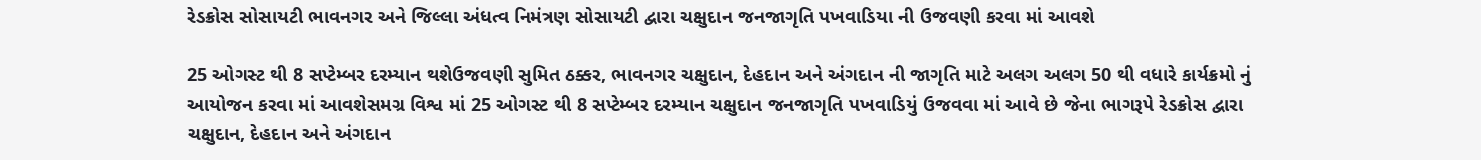રેડક્રોસ સોસાયટી ભાવનગર અને જિલ્લા અંધત્વ નિમંત્રણ સોસાયટી દ્વારા ચક્ષુદાન જનજાગૃતિ પખવાડિયા ની ઉજવણી કરવા માં આવશે

25 ઓગસ્ટ થી 8 સપ્ટેમ્બર દરમ્યાન થશેઉજવણી સુમિત ઠક્કર, ભાવનગર ચક્ષુદાન, દેહદાન અને અંગદાન ની જાગૃતિ માટે અલગ અલગ 50 થી વધારે કાર્યક્રમો નું આયોજન કરવા માં આવશેસમગ્ર વિશ્વ માં 25 ઓગસ્ટ થી 8 સપ્ટેમ્બર દરમ્યાન ચક્ષુદાન જનજાગૃતિ પખવાડિયું ઉજવવા માં આવે છે જેના ભાગરૂપે રેડક્રોસ દ્વારા ચક્ષુદાન, દેહદાન અને અંગદાન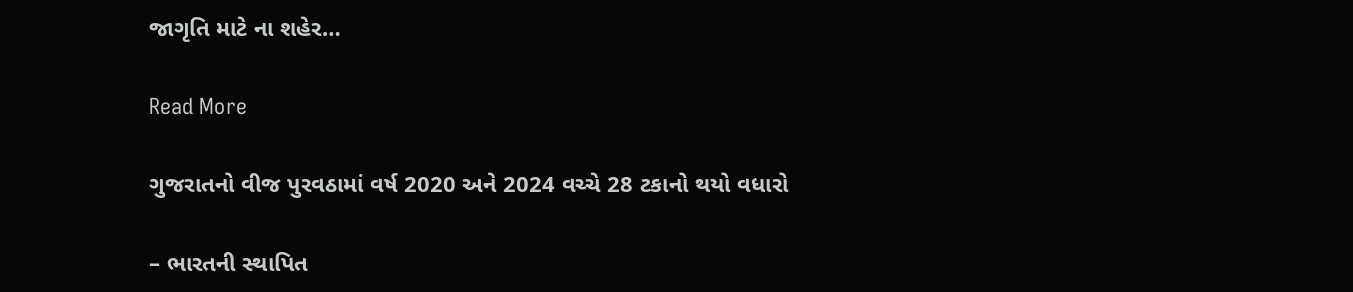જાગૃતિ માટે ના શહેર…

Read More

ગુજરાતનો વીજ પુરવઠામાં વર્ષ 2020 અને 2024 વચ્ચે 28 ટકાનો થયો વધારો

– ભારતની સ્થાપિત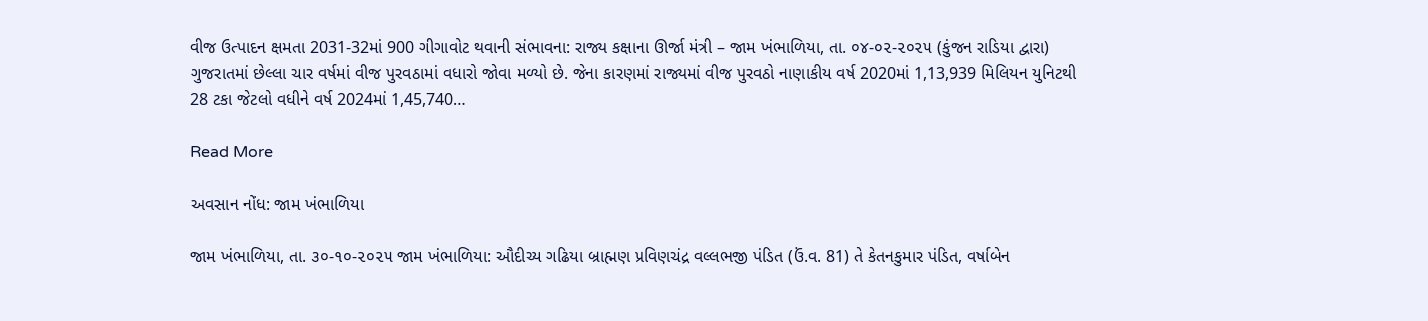વીજ ઉત્પાદન ક્ષમતા 2031-32માં 900 ગીગાવોટ થવાની સંભાવના: રાજ્ય કક્ષાના ઊર્જા મંત્રી – જામ ખંભાળિયા, તા. ૦૪-૦૨-૨૦૨૫ (કુંજન રાડિયા દ્વારા)          ગુજરાતમાં છેલ્લા ચાર વર્ષમાં વીજ પુરવઠામાં વધારો જોવા મળ્યો છે. જેના કારણમાં રાજ્યમાં વીજ પુરવઠો નાણાકીય વર્ષ 2020માં 1,13,939 મિલિયન યુનિટથી 28 ટકા જેટલો વધીને વર્ષ 2024માં 1,45,740…

Read More

અવસાન નોંધ: જામ ખંભાળિયા

જામ ખંભાળિયા, તા. ૩૦-૧૦-૨૦૨૫ જામ ખંભાળિયા: ઔદીચ્ય ગઢિયા બ્રાહ્મણ પ્રવિણચંદ્ર વલ્લભજી પંડિત (ઉં.વ. 81) તે કેતનકુમાર પંડિત, વર્ષાબેન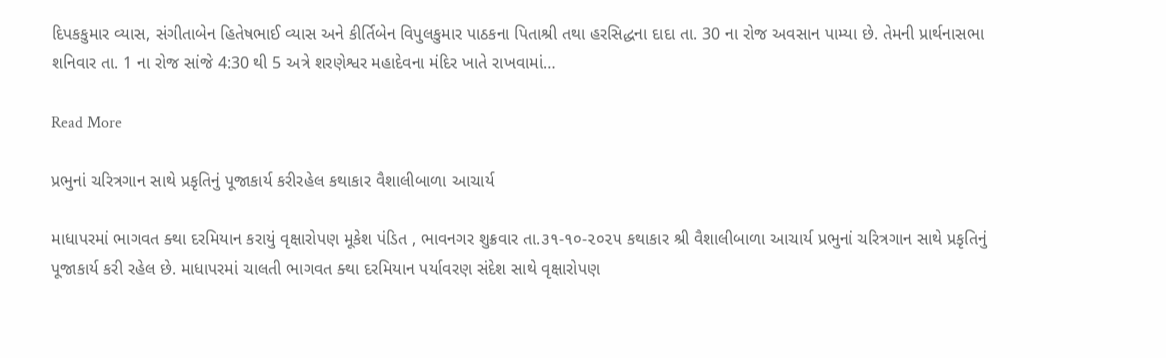દિપકકુમાર વ્યાસ, સંગીતાબેન હિતેષભાઈ વ્યાસ અને કીર્તિબેન વિપુલકુમાર પાઠકના પિતાશ્રી તથા હરસિદ્ધના દાદા તા. 30 ના રોજ અવસાન પામ્યા છે. તેમની પ્રાર્થનાસભા શનિવાર તા. 1 ના રોજ સાંજે 4:30 થી 5 અત્રે શરણેશ્વર મહાદેવના મંદિર ખાતે રાખવામાં…

Read More

પ્રભુનાં ચરિત્રગાન સાથે પ્રકૃતિનું પૂજાકાર્ય કરીરહેલ કથાકાર વૈશાલીબાળા આચાર્ય

માધાપરમાં ભાગવત ક્થા દરમિયાન કરાયું વૃક્ષારોપણ મૂકેશ પંડિત , ભાવનગર શુક્રવાર તા.૩૧-૧૦-૨૦૨૫ કથાકાર શ્રી વૈશાલીબાળા આચાર્ય પ્રભુનાં ચરિત્રગાન સાથે પ્રકૃતિનું પૂજાકાર્ય કરી રહેલ છે. માધાપરમાં ચાલતી ભાગવત ક્થા દરમિયાન પર્યાવરણ સંદેશ સાથે વૃક્ષારોપણ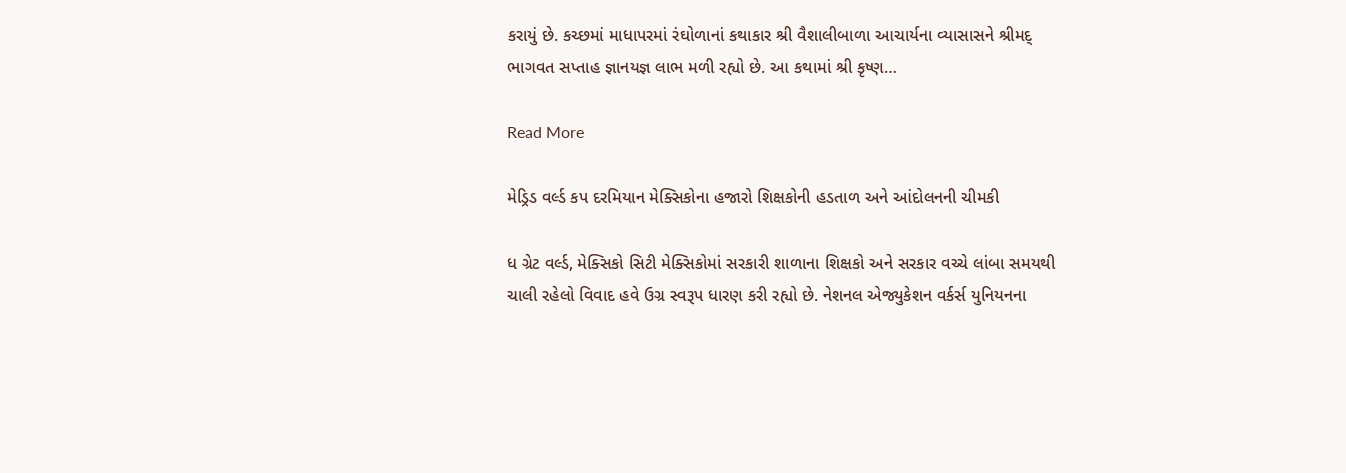કરાયું છે. કચ્છમાં માધાપરમાં રંઘોળાનાં કથાકાર શ્રી વૈશાલીબાળા આચાર્યના વ્યાસાસને શ્રીમદ્ ભાગવત સપ્તાહ જ્ઞાનયજ્ઞ લાભ મળી રહ્યો છે. આ કથામાં શ્રી કૃષ્ણ…

Read More

મેડ્રિડ વર્લ્ડ કપ દરમિયાન મેક્સિકોના હજારો શિક્ષકોની હડતાળ અને આંદોલનની ચીમકી

ધ ગ્રેટ વર્લ્ડ, મેક્સિકો સિટી મેક્સિકોમાં સરકારી શાળાના શિક્ષકો અને સરકાર વચ્ચે લાંબા સમયથી ચાલી રહેલો વિવાદ હવે ઉગ્ર સ્વરૂપ ધારણ કરી રહ્યો છે. નેશનલ એજ્યુકેશન વર્કર્સ યુનિયનના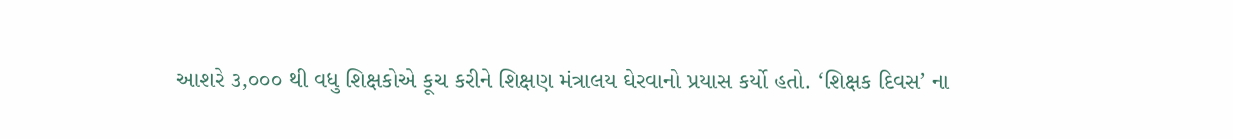આશરે ૩,૦૦૦ થી વધુ શિક્ષકોએ કૂચ કરીને શિક્ષણ મંત્રાલય ઘેરવાનો પ્રયાસ કર્યો હતો. ‘શિક્ષક દિવસ’ ના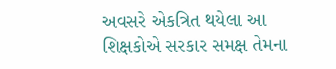અવસરે એકત્રિત થયેલા આ શિક્ષકોએ સરકાર સમક્ષ તેમના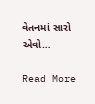વેતનમાં સારો એવો…

Read More